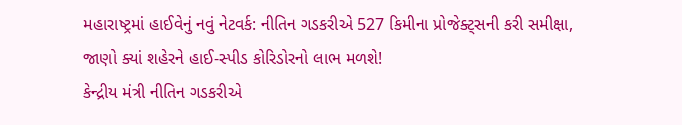મહારાષ્ટ્રમાં હાઈવેનું નવું નેટવર્ક: નીતિન ગડકરીએ 527 કિમીના પ્રોજેક્ટ્સની કરી સમીક્ષા, જાણો ક્યાં શહેરને હાઈ-સ્પીડ કોરિડોરનો લાભ મળશે!
કેન્દ્રીય મંત્રી નીતિન ગડકરીએ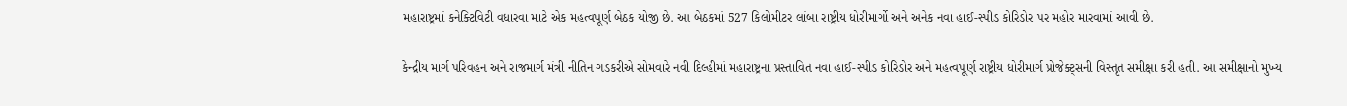મહારાષ્ટ્રમાં કનેક્ટિવિટી વધારવા માટે એક મહત્વપૂર્ણ બેઠક યોજી છે. આ બેઠકમાં 527 કિલોમીટર લાંબા રાષ્ટ્રીય ધોરીમાર્ગો અને અનેક નવા હાઈ-સ્પીડ કોરિડોર પર મહોર મારવામાં આવી છે.

કેન્દ્રીય માર્ગ પરિવહન અને રાજમાર્ગ મંત્રી નીતિન ગડકરીએ સોમવારે નવી દિલ્હીમાં મહારાષ્ટ્રના પ્રસ્તાવિત નવા હાઈ-સ્પીડ કોરિડોર અને મહત્વપૂર્ણ રાષ્ટ્રીય ધોરીમાર્ગ પ્રોજેક્ટ્સની વિસ્તૃત સમીક્ષા કરી હતી. આ સમીક્ષાનો મુખ્ય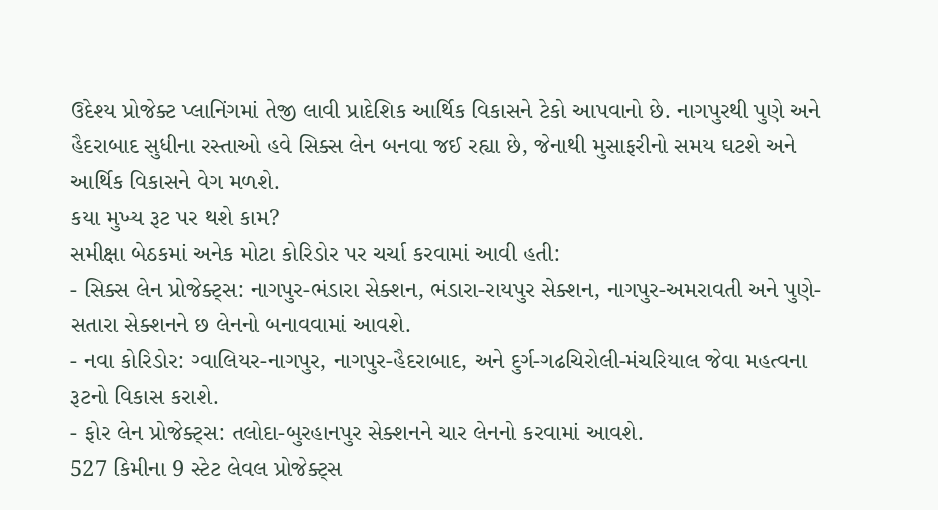ઉદેશ્ય પ્રોજેક્ટ પ્લાનિંગમાં તેજી લાવી પ્રાદેશિક આર્થિક વિકાસને ટેકો આપવાનો છે. નાગપુરથી પુણે અને હૈદરાબાદ સુધીના રસ્તાઓ હવે સિક્સ લેન બનવા જઈ રહ્યા છે, જેનાથી મુસાફરીનો સમય ઘટશે અને આર્થિક વિકાસને વેગ મળશે.
કયા મુખ્ય રૂટ પર થશે કામ?
સમીક્ષા બેઠકમાં અનેક મોટા કોરિડોર પર ચર્ચા કરવામાં આવી હતી:
- સિક્સ લેન પ્રોજેક્ટ્સ: નાગપુર-ભંડારા સેક્શન, ભંડારા-રાયપુર સેક્શન, નાગપુર-અમરાવતી અને પુણે-સતારા સેક્શનને છ લેનનો બનાવવામાં આવશે.
- નવા કોરિડોર: ગ્વાલિયર-નાગપુર, નાગપુર-હૈદરાબાદ, અને દુર્ગ-ગઢચિરોલી-મંચરિયાલ જેવા મહત્વના રૂટનો વિકાસ કરાશે.
- ફોર લેન પ્રોજેક્ટ્સ: તલોદા-બુરહાનપુર સેક્શનને ચાર લેનનો કરવામાં આવશે.
527 કિમીના 9 સ્ટેટ લેવલ પ્રોજેક્ટ્સ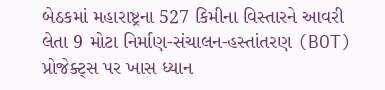બેઠકમાં મહારાષ્ટ્રના 527 કિમીના વિસ્તારને આવરી લેતા 9 મોટા નિર્માણ-સંચાલન-હસ્તાંતરણ (BOT) પ્રોજેક્ટ્સ પર ખાસ ધ્યાન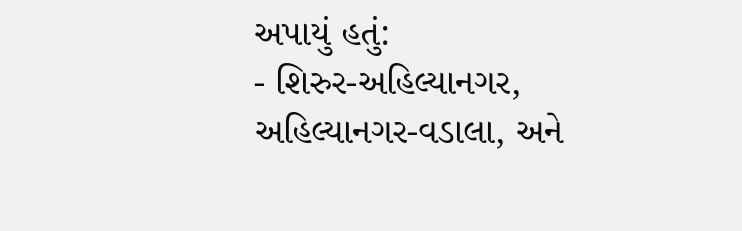અપાયું હતું:
- શિરુર-અહિલ્યાનગર, અહિલ્યાનગર-વડાલા, અને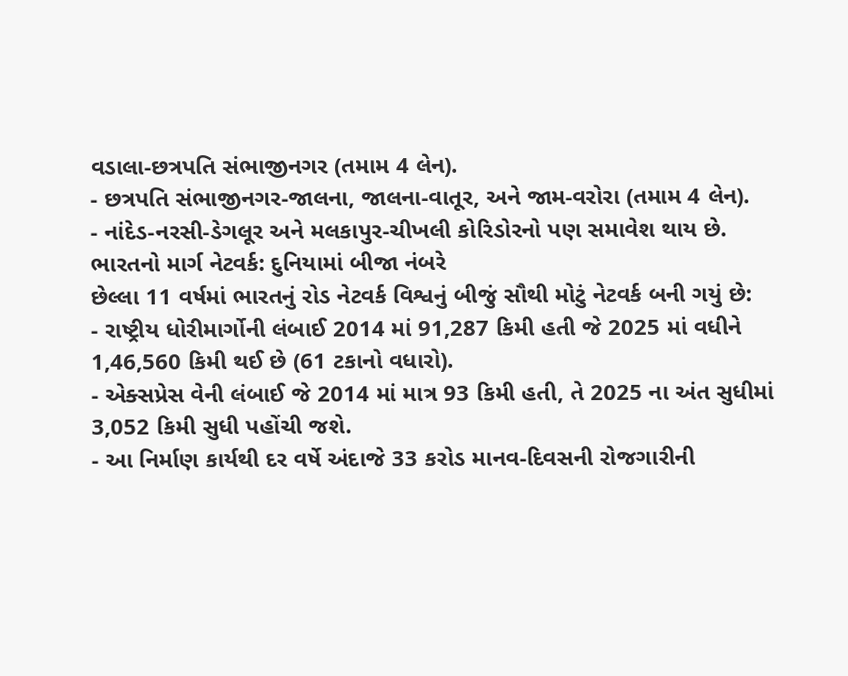વડાલા-છત્રપતિ સંભાજીનગર (તમામ 4 લેન).
- છત્રપતિ સંભાજીનગર-જાલના, જાલના-વાતૂર, અને જામ-વરોરા (તમામ 4 લેન).
- નાંદેડ-નરસી-ડેગલૂર અને મલકાપુર-ચીખલી કોરિડોરનો પણ સમાવેશ થાય છે.
ભારતનો માર્ગ નેટવર્ક: દુનિયામાં બીજા નંબરે
છેલ્લા 11 વર્ષમાં ભારતનું રોડ નેટવર્ક વિશ્વનું બીજું સૌથી મોટું નેટવર્ક બની ગયું છે:
- રાષ્ટ્રીય ધોરીમાર્ગોની લંબાઈ 2014 માં 91,287 કિમી હતી જે 2025 માં વધીને 1,46,560 કિમી થઈ છે (61 ટકાનો વધારો).
- એક્સપ્રેસ વેની લંબાઈ જે 2014 માં માત્ર 93 કિમી હતી, તે 2025 ના અંત સુધીમાં 3,052 કિમી સુધી પહોંચી જશે.
- આ નિર્માણ કાર્યથી દર વર્ષે અંદાજે 33 કરોડ માનવ-દિવસની રોજગારીની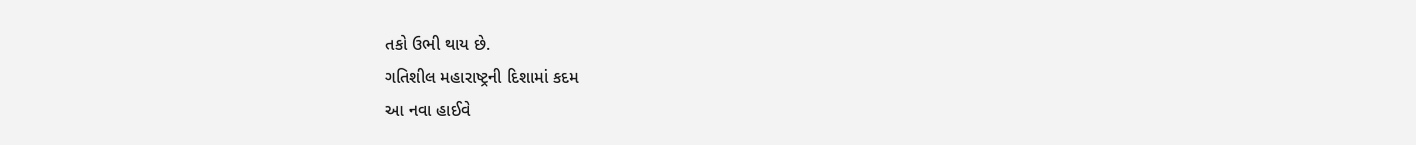તકો ઉભી થાય છે.
ગતિશીલ મહારાષ્ટ્રની દિશામાં કદમ
આ નવા હાઈવે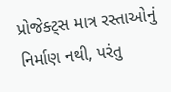પ્રોજેક્ટ્સ માત્ર રસ્તાઓનું નિર્માણ નથી, પરંતુ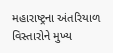મહારાષ્ટ્રના અંતરિયાળ વિસ્તારોને મુખ્ય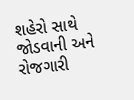શહેરો સાથે જોડવાની અને રોજગારી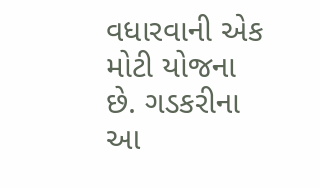વધારવાની એક મોટી યોજના છે. ગડકરીના આ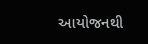આયોજનથી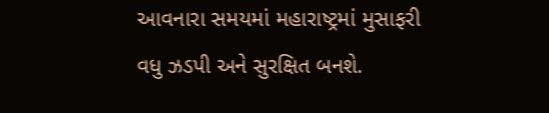આવનારા સમયમાં મહારાષ્ટ્રમાં મુસાફરી વધુ ઝડપી અને સુરક્ષિત બનશે.